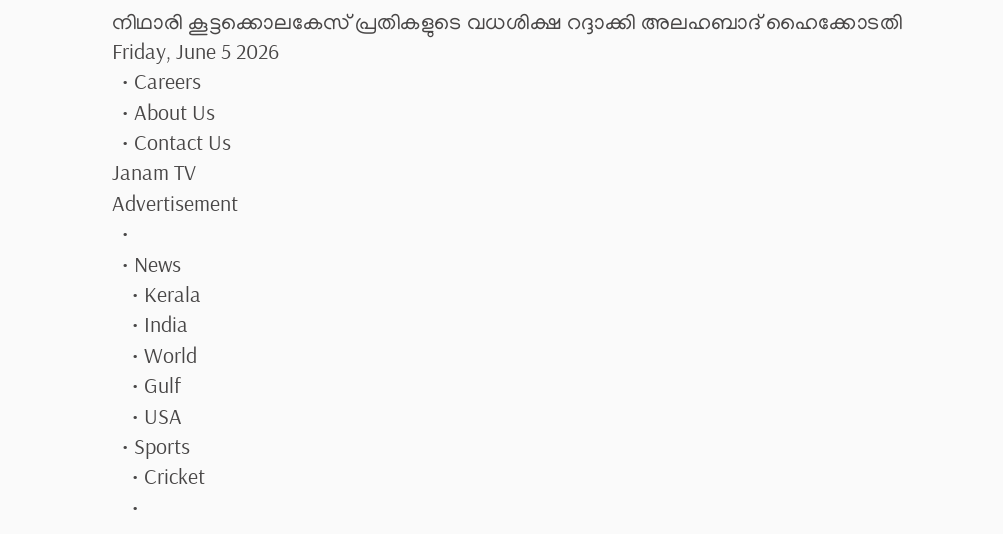നിഥാരി കൂട്ടക്കൊലകേസ് പ്രതികളുടെ വധശിക്ഷ റദ്ദാക്കി അലഹബാദ് ഹൈക്കോടതി
Friday, June 5 2026
  • Careers
  • About Us
  • Contact Us
Janam TV
Advertisement
  •
  • News
    • Kerala
    • India
    • World
    • Gulf
    • USA
  • Sports
    • Cricket
    •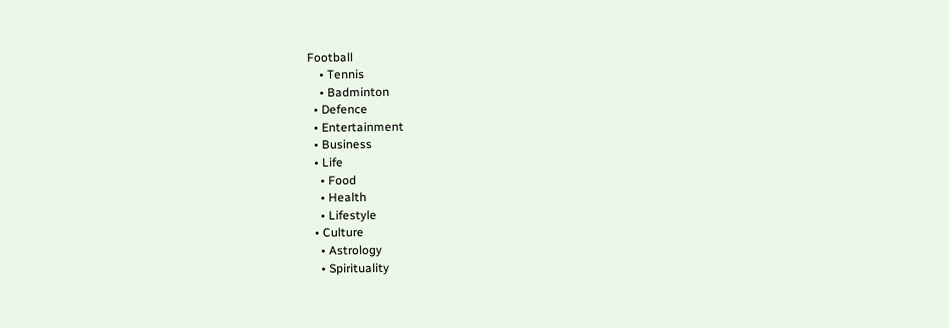Football
    • Tennis
    • Badminton
  • Defence
  • Entertainment
  • Business
  • Life
    • Food
    • Health
    • Lifestyle
  • Culture
    • Astrology
    • Spirituality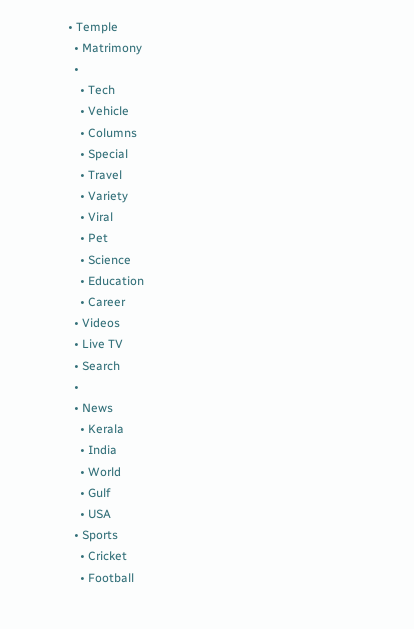• Temple
  • Matrimony
  •
    • Tech
    • Vehicle
    • Columns
    • Special
    • Travel
    • Variety
    • Viral
    • Pet
    • Science
    • Education
    • Career
  • Videos
  • Live TV
  • Search
  •
  • News
    • Kerala
    • India
    • World
    • Gulf
    • USA
  • Sports
    • Cricket
    • Football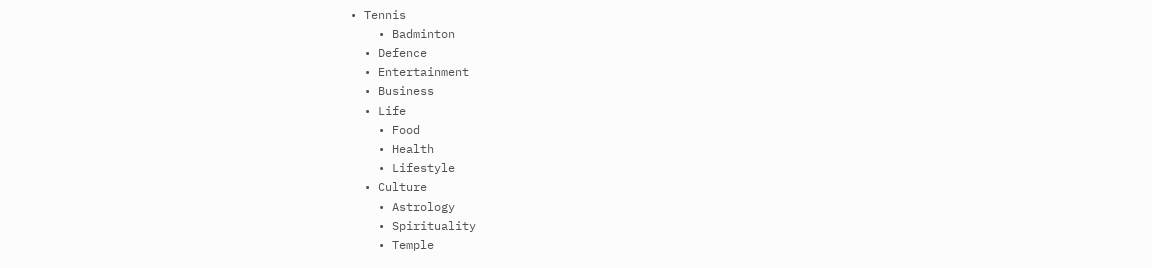• Tennis
    • Badminton
  • Defence
  • Entertainment
  • Business
  • Life
    • Food
    • Health
    • Lifestyle
  • Culture
    • Astrology
    • Spirituality
    • Temple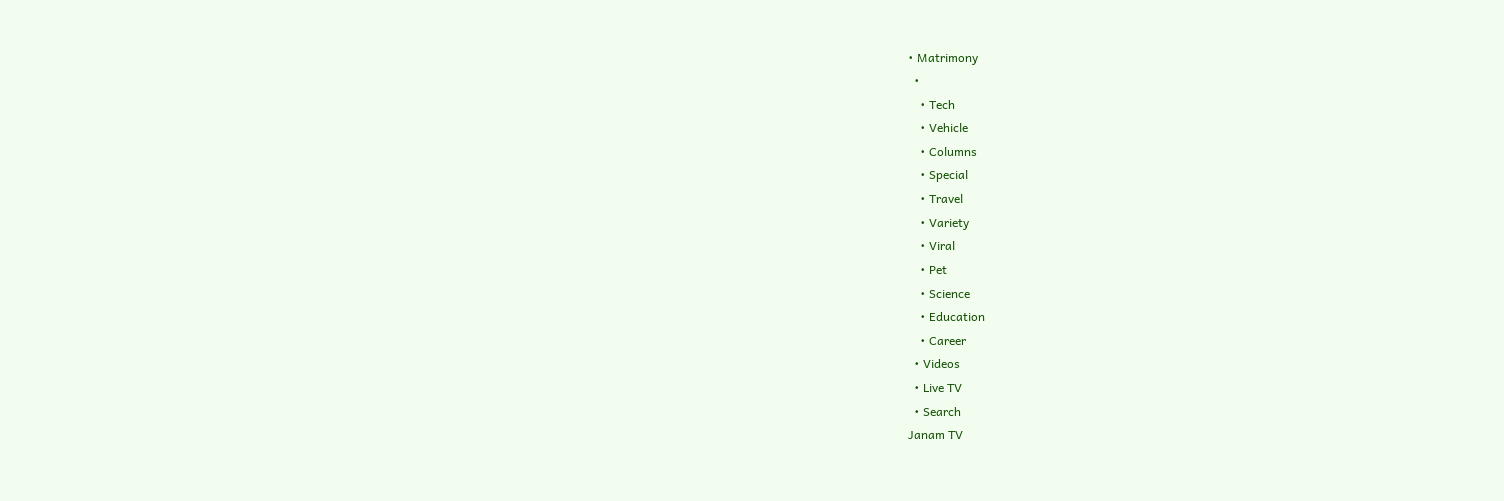• Matrimony
  •
    • Tech
    • Vehicle
    • Columns
    • Special
    • Travel
    • Variety
    • Viral
    • Pet
    • Science
    • Education
    • Career
  • Videos
  • Live TV
  • Search
Janam TV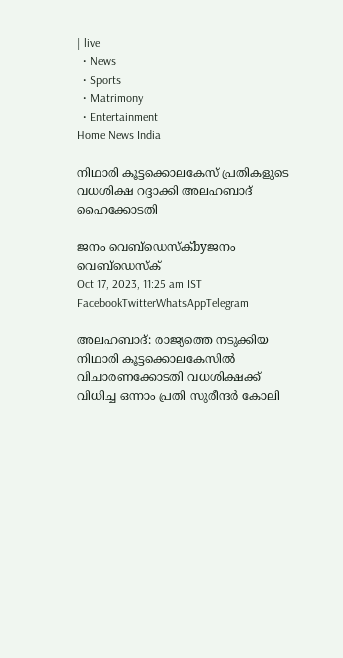| live
  • News
  • Sports
  • Matrimony
  • Entertainment
Home News India

നിഥാരി കൂട്ടക്കൊലകേസ് പ്രതികളുടെ വധശിക്ഷ റദ്ദാക്കി അലഹബാദ് ഹൈക്കോടതി

ജനം വെബ്‌ഡെസ്ക്byജനം വെബ്‌ഡെസ്ക്
Oct 17, 2023, 11:25 am IST
FacebookTwitterWhatsAppTelegram

അലഹബാദ്: രാജ്യത്തെ നടുക്കിയ നിഥാരി കൂട്ടക്കൊലകേസിൽ വിചാരണക്കോടതി വധശിക്ഷക്ക് വിധിച്ച ഒന്നാം പ്രതി സുരീന്ദർ കോലി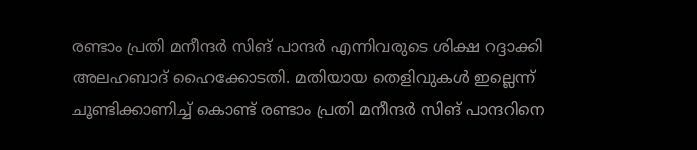രണ്ടാം പ്രതി മനീന്ദർ സിങ് പാന്ദർ എന്നിവരുടെ ശിക്ഷ റദ്ദാക്കി അലഹബാദ് ഹൈക്കോടതി. മതിയായ തെളിവുകൾ ഇല്ലെന്ന് ചൂണ്ടിക്കാണിച്ച് കൊണ്ട് രണ്ടാം പ്രതി മനീന്ദർ സിങ് പാന്ദറിനെ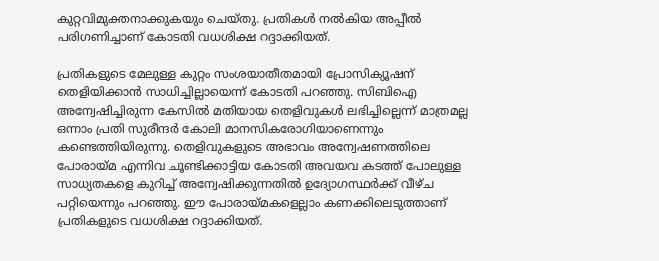കുറ്റവിമുക്തനാക്കുകയും ചെയ്തു. പ്രതികൾ നൽകിയ അപ്പീൽ പരിഗണിച്ചാണ് കോടതി വധശിക്ഷ റദ്ദാക്കിയത്.

പ്രതികളുടെ മേലുള്ള കുറ്റം സംശയാതീതമായി പ്രോസിക്യൂഷന് തെളിയിക്കാൻ സാധിച്ചില്ലായെന്ന് കോടതി പറഞ്ഞു. സിബിഐ അന്വേഷിച്ചിരുന്ന കേസിൽ മതിയായ തെളിവുകൾ ലഭിച്ചില്ലെന്ന് മാത്രമല്ല ഒന്നാം പ്രതി സുരീന്ദർ കോലി മാനസികരോഗിയാണെന്നും കണ്ടെത്തിയിരുന്നു. തെളിവുകളുടെ അഭാവം അന്വേഷണത്തിലെ പോരായ്മ എന്നിവ ചൂണ്ടിക്കാട്ടിയ കോടതി അവയവ കടത്ത് പോലുള്ള സാധ്യതകളെ കുറിച്ച് അന്വേഷിക്കുന്നതിൽ ഉദ്യോഗസ്ഥർക്ക് വീഴ്ച പറ്റിയെന്നും പറഞ്ഞു. ഈ പോരായ്മകളെല്ലാം കണക്കിലെടുത്താണ് പ്രതികളുടെ വധശിക്ഷ റദ്ദാക്കിയത്.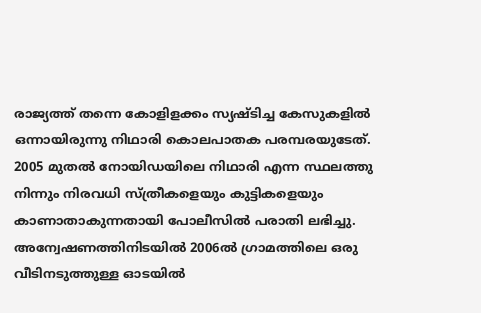രാജ്യത്ത് തന്നെ കോളിളക്കം സ്യഷ്ടിച്ച കേസുകളിൽ ഒന്നായിരുന്നു നിഥാരി കൊലപാതക പരമ്പരയുടേത്. 2005 മുതൽ നോയിഡയിലെ നിഥാരി എന്ന സ്ഥലത്തു നിന്നും നിരവധി സ്ത്രീകളെയും കുട്ടികളെയും കാണാതാകുന്നതായി പോലീസിൽ പരാതി ലഭിച്ചു. അന്വേഷണത്തിനിടയിൽ 2006ൽ ഗ്രാമത്തിലെ ഒരു വീടിനടുത്തുള്ള ഓടയിൽ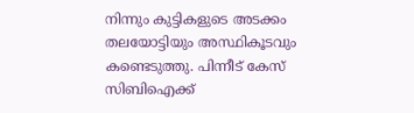നിന്നും കുട്ടികളുടെ അടക്കം തലയോട്ടിയും അസ്ഥികൂടവും കണ്ടെടുത്തു. പിന്നീട് കേസ് സിബിഐക്ക്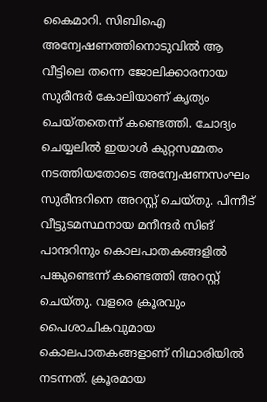കൈമാറി. സിബിഐ അന്വേഷണത്തിനൊടുവിൽ ആ വീട്ടിലെ തന്നെ ജോലിക്കാരനായ സുരീന്ദർ കോലിയാണ് കൃത്യം ചെയ്തതെന്ന് കണ്ടെത്തി. ചോദ്യം ചെയ്യലിൽ ഇയാൾ കുറ്റസമ്മതം നടത്തിയതോടെ അന്വേഷണസംഘം സുരീന്ദറിനെ അറസ്റ്റ് ചെയ്തു. പിന്നീട് വീട്ടുടമസ്ഥനായ മനീന്ദർ സിങ് പാന്ദറിനും കൊലപാതകങ്ങളിൽ പങ്കുണ്ടെന്ന് കണ്ടെത്തി അറസ്റ്റ് ചെയ്തു. വളരെ ക്രൂരവും പൈശാചികവുമായ കൊലപാതകങ്ങളാണ് നിഥാരിയിൽ നടന്നത്. ക്രൂരമായ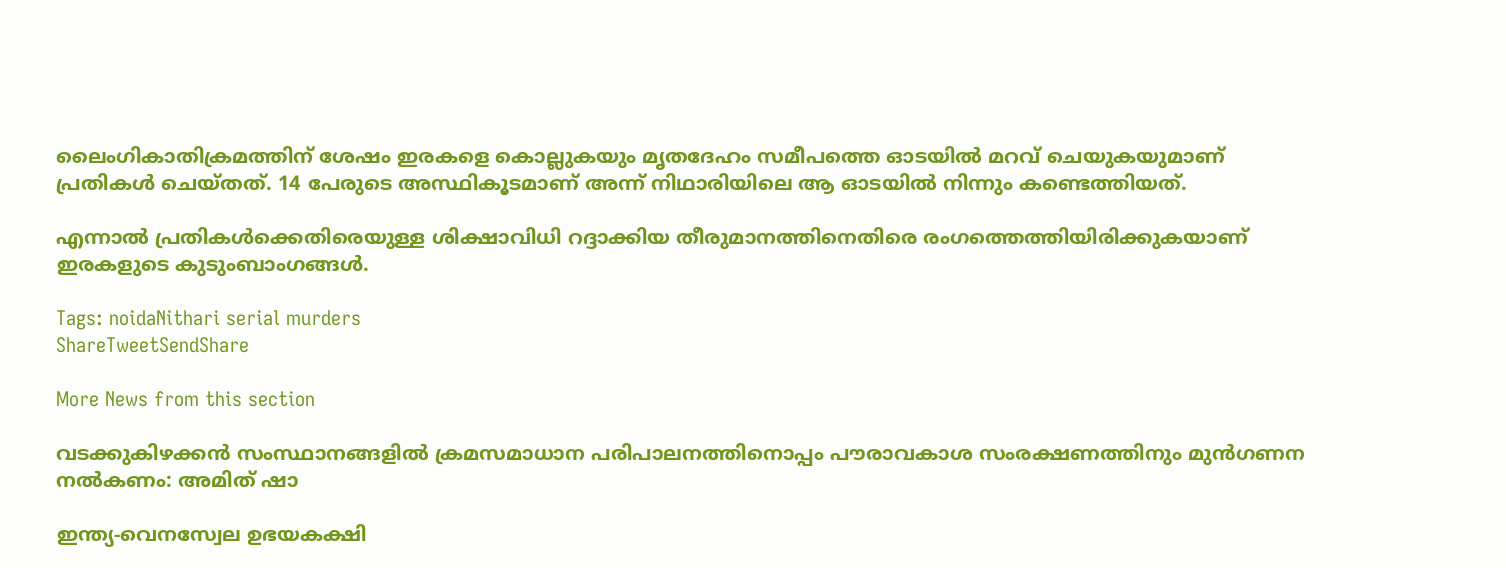ലൈംഗികാതിക്രമത്തിന് ശേഷം ഇരകളെ കൊല്ലുകയും മൃതദേഹം സമീപത്തെ ഓടയിൽ മറവ് ചെയുകയുമാണ് പ്രതികൾ ചെയ്തത്. 14 പേരുടെ അസ്ഥികൂടമാണ് അന്ന് നിഥാരിയിലെ ആ ഓടയിൽ നിന്നും കണ്ടെത്തിയത്.

എന്നാൽ പ്രതികൾക്കെതിരെയുള്ള ശിക്ഷാവിധി റദ്ദാക്കിയ തീരുമാനത്തിനെതിരെ രംഗത്തെത്തിയിരിക്കുകയാണ് ഇരകളുടെ കുടുംബാംഗങ്ങൾ.

Tags: noidaNithari serial murders
ShareTweetSendShare

More News from this section

വടക്കുകിഴക്കന്‍ സംസ്ഥാനങ്ങളില്‍ ക്രമസമാധാന പരിപാലനത്തിനൊപ്പം പൗരാവകാശ സംരക്ഷണത്തിനും മുന്‍ഗണന നല്‍കണം: അമിത് ഷാ

ഇന്ത്യ-വെനസ്വേല ഉഭയകക്ഷി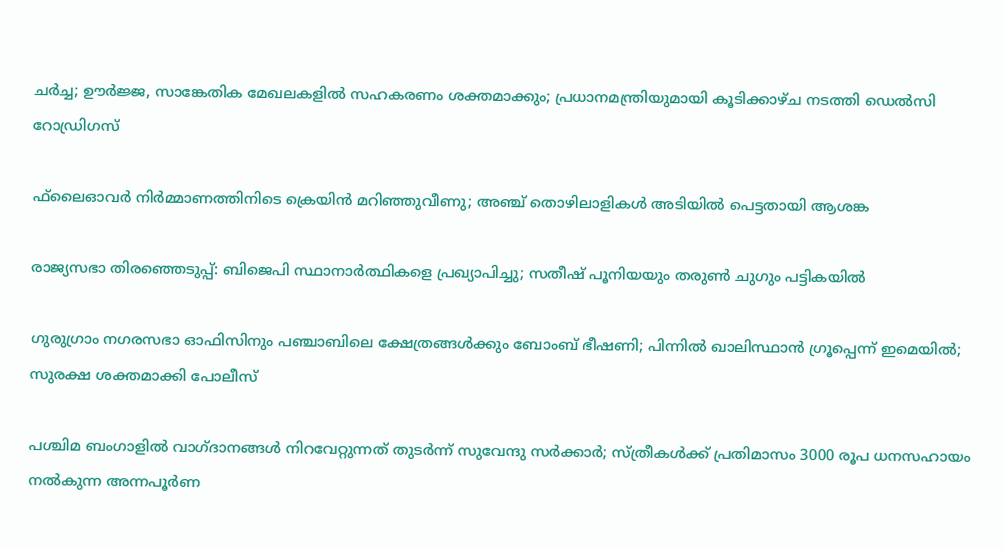ചര്‍ച്ച; ഊര്‍ജ്ജ, സാങ്കേതിക മേഖലകളില്‍ സഹകരണം ശക്തമാക്കും; പ്രധാനമന്ത്രിയുമായി കൂടിക്കാഴ്ച നടത്തി ഡെല്‍സി റോഡ്രിഗസ്

ഫ്‌ലൈഓവര്‍ നിര്‍മ്മാണത്തിനിടെ ക്രെയിന്‍ മറിഞ്ഞുവീണു; അഞ്ച് തൊഴിലാളികള്‍ അടിയില്‍ പെട്ടതായി ആശങ്ക

രാജ്യസഭാ തിരഞ്ഞെടുപ്പ്: ബിജെപി സ്ഥാനാര്‍ത്ഥികളെ പ്രഖ്യാപിച്ചു; സതീഷ് പൂനിയയും തരുണ്‍ ചുഗും പട്ടികയില്‍

ഗുരുഗ്രാം നഗരസഭാ ഓഫിസിനും പഞ്ചാബിലെ ക്ഷേത്രങ്ങള്‍ക്കും ബോംബ് ഭീഷണി; പിന്നില്‍ ഖാലിസ്ഥാന്‍ ഗ്രൂപ്പെന്ന് ഇമെയില്‍; സുരക്ഷ ശക്തമാക്കി പോലീസ്

പശ്ചിമ ബംഗാളില്‍ വാഗ്ദാനങ്ങള്‍ നിറവേറ്റുന്നത് തുടര്‍ന്ന് സുവേന്ദു സര്‍ക്കാര്‍; സ്ത്രീകള്‍ക്ക് പ്രതിമാസം 3000 രൂപ ധനസഹായം നല്‍കുന്ന അന്നപൂര്‍ണ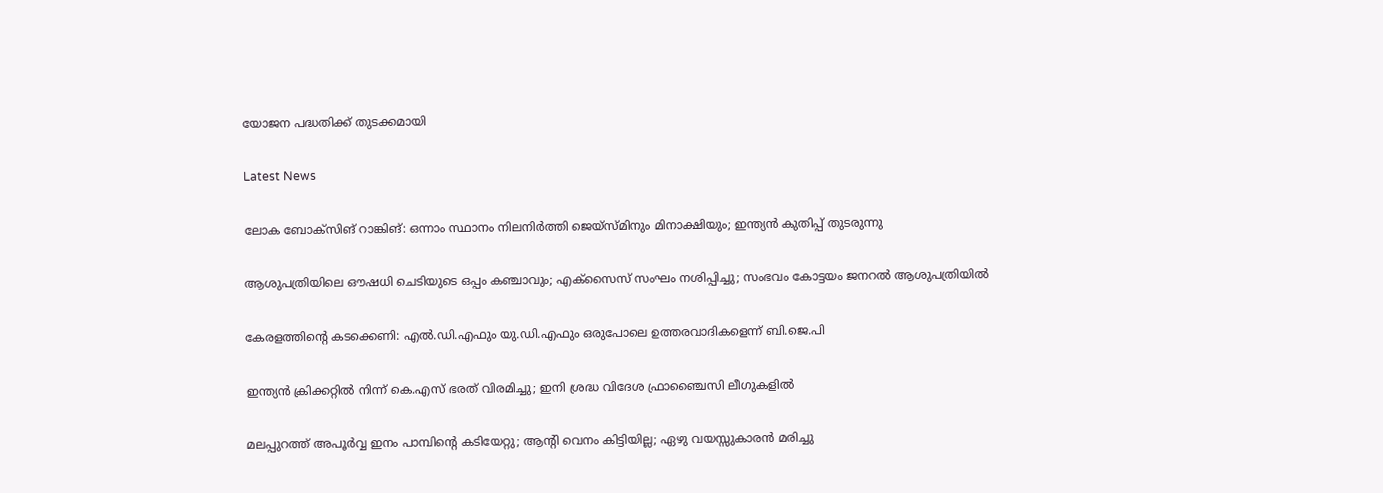യോജന പദ്ധതിക്ക് തുടക്കമായി

Latest News

ലോക ബോക്‌സിങ് റാങ്കിങ്: ഒന്നാം സ്ഥാനം നിലനിര്‍ത്തി ജെയ്‌സ്മിനും മിനാക്ഷിയും; ഇന്ത്യന്‍ കുതിപ്പ് തുടരുന്നു

ആശുപത്രിയിലെ ഔഷധി ചെടിയുടെ ഒപ്പം കഞ്ചാവും; എക്‌സൈസ് സംഘം നശിപ്പിച്ചു; സംഭവം കോട്ടയം ജനറല്‍ ആശുപത്രിയില്‍

കേരളത്തിന്റെ കടക്കെണി: എല്‍.ഡി.എഫും യു.ഡി.എഫും ഒരുപോലെ ഉത്തരവാദികളെന്ന് ബി.ജെ.പി

ഇന്ത്യന്‍ ക്രിക്കറ്റില്‍ നിന്ന് കെ.എസ് ഭരത് വിരമിച്ചു; ഇനി ശ്രദ്ധ വിദേശ ഫ്രാഞ്ചൈസി ലീഗുകളില്‍

മലപ്പുറത്ത് അപൂര്‍വ്വ ഇനം പാമ്പിന്റെ കടിയേറ്റു; ആന്റി വെനം കിട്ടിയില്ല; ഏഴു വയസ്സുകാരന്‍ മരിച്ചു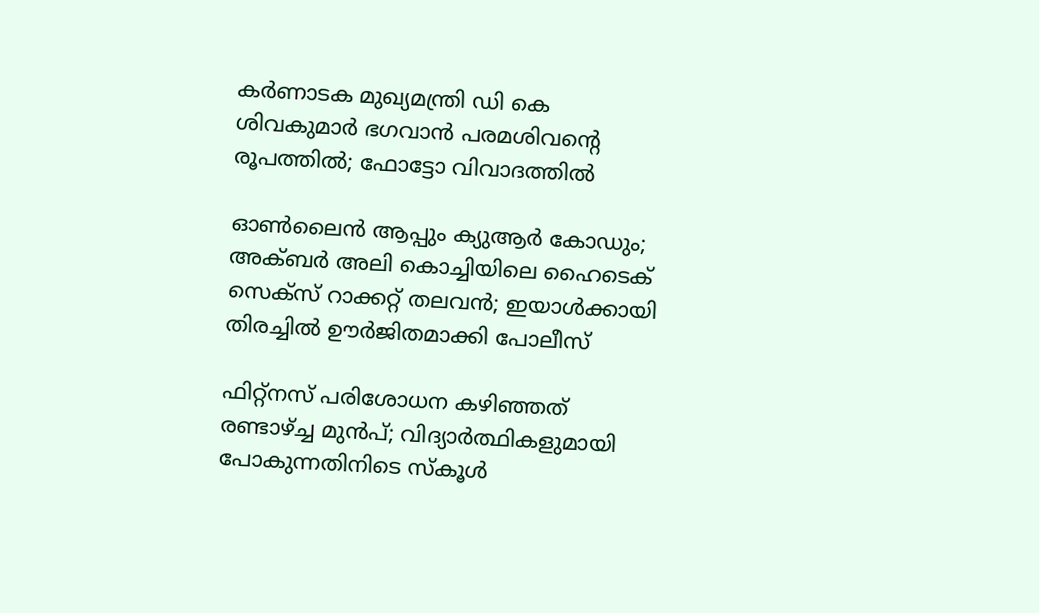കർണാടക മുഖ്യമന്ത്രി ഡി കെ ശിവകുമാർ ഭഗവാൻ പരമശിവന്റെ രൂപത്തിൽ; ഫോട്ടോ വിവാദത്തിൽ

ഓണ്‍ലൈന്‍ ആപ്പും ക്യുആര്‍ കോഡും; അക്ബര്‍ അലി കൊച്ചിയിലെ ഹൈടെക് സെക്‌സ് റാക്കറ്റ് തലവന്‍; ഇയാള്‍ക്കായി തിരച്ചില്‍ ഊര്‍ജിതമാക്കി പോലീസ്

ഫിറ്റ്നസ് പരിശോധന കഴിഞ്ഞത് രണ്ടാഴ്‌ച്ച മുൻപ്; വിദ്യാർത്ഥികളുമായി പോകുന്നതിനിടെ സ്കൂള്‍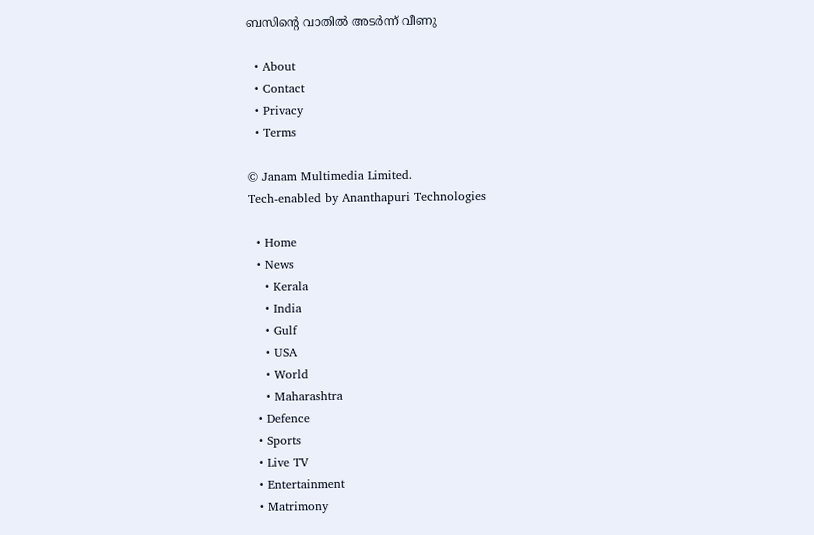ബസിന്റെ വാതിൽ അടര്‍ന്ന് വീണു

  • About
  • Contact
  • Privacy
  • Terms

© Janam Multimedia Limited.
Tech-enabled by Ananthapuri Technologies

  • Home
  • News
    • Kerala
    • India
    • Gulf
    • USA
    • World
    • Maharashtra
  • Defence
  • Sports
  • Live TV
  • Entertainment
  • Matrimony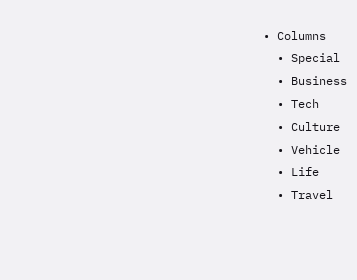• Columns
  • Special
  • Business
  • Tech
  • Culture
  • Vehicle
  • Life
  • Travel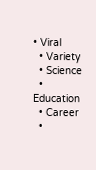• Viral
  • Variety
  • Science
  • Education
  • Career
  •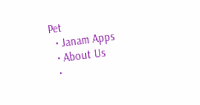Pet
  • Janam Apps
  • About Us
  •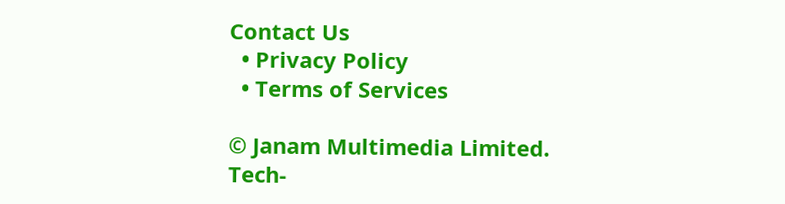Contact Us
  • Privacy Policy
  • Terms of Services

© Janam Multimedia Limited.
Tech-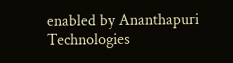enabled by Ananthapuri Technologies